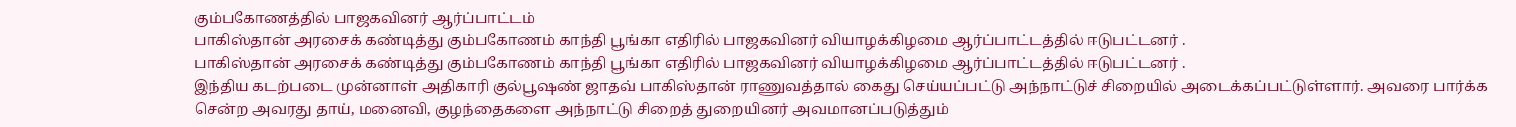கும்பகோணத்தில் பாஜகவினர் ஆர்ப்பாட்டம்
பாகிஸ்தான் அரசைக் கண்டித்து கும்பகோணம் காந்தி பூங்கா எதிரில் பாஜகவினர் வியாழக்கிழமை ஆர்ப்பாட்டத்தில் ஈடுபட்டனர் .
பாகிஸ்தான் அரசைக் கண்டித்து கும்பகோணம் காந்தி பூங்கா எதிரில் பாஜகவினர் வியாழக்கிழமை ஆர்ப்பாட்டத்தில் ஈடுபட்டனர் .
இந்திய கடற்படை முன்னாள் அதிகாரி குல்பூஷண் ஜாதவ் பாகிஸ்தான் ராணுவத்தால் கைது செய்யப்பட்டு அந்நாட்டுச் சிறையில் அடைக்கப்பட்டுள்ளார். அவரை பார்க்க சென்ற அவரது தாய், மனைவி, குழந்தைகளை அந்நாட்டு சிறைத் துறையினர் அவமானப்படுத்தும்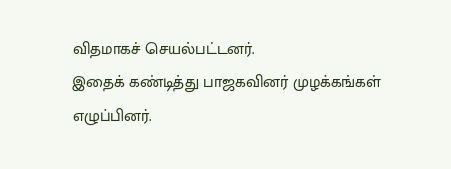விதமாகச் செயல்பட்டனர்.
இதைக் கண்டித்து பாஜகவினர் முழக்கங்கள் எழுப்பினர்.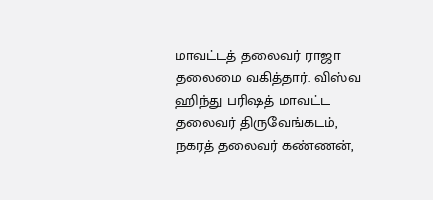மாவட்டத் தலைவர் ராஜா தலைமை வகித்தார். விஸ்வ ஹிந்து பரிஷத் மாவட்ட தலைவர் திருவேங்கடம், நகரத் தலைவர் கண்ணன்,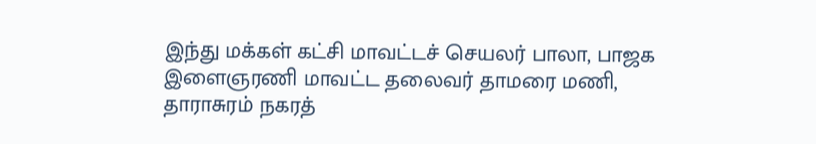இந்து மக்கள் கட்சி மாவட்டச் செயலர் பாலா, பாஜக இளைஞரணி மாவட்ட தலைவர் தாமரை மணி, தாராசுரம் நகரத்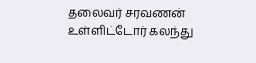தலைவர் சரவணன் உள்ளிட்டோர் கலந்து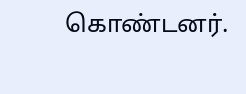கொண்டனர்.